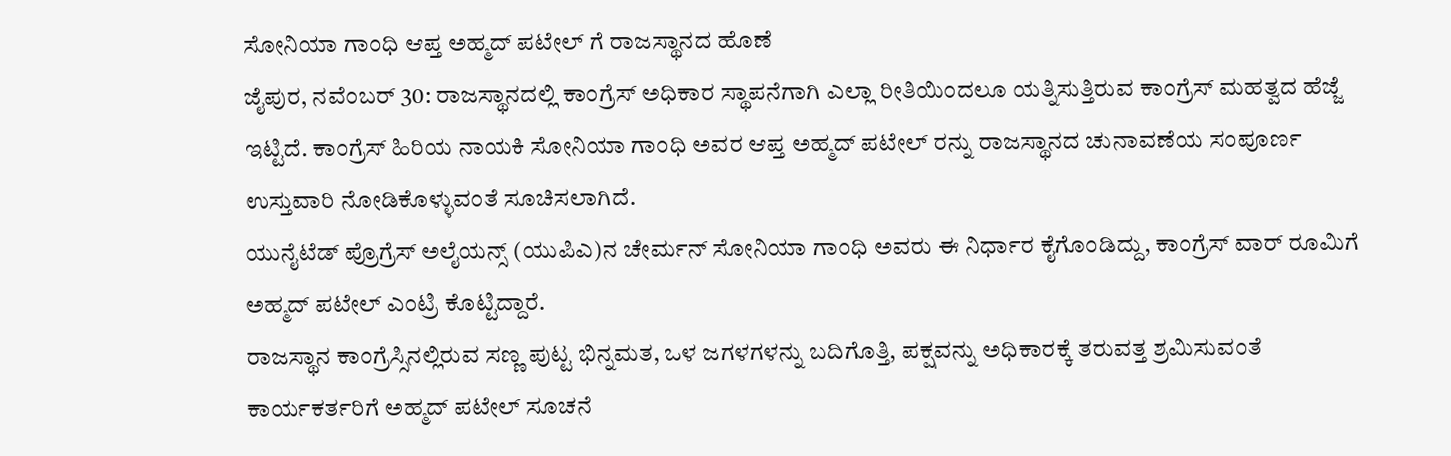ಸೋನಿಯಾ ಗಾಂಧಿ ಆಪ್ತ ಅಹ್ಮದ್ ಪಟೇಲ್ ಗೆ ರಾಜಸ್ಥಾನದ ಹೊಣೆ
ಜೈಪುರ, ನವೆಂಬರ್ 30: ರಾಜಸ್ಥಾನದಲ್ಲಿ ಕಾಂಗ್ರೆಸ್ ಅಧಿಕಾರ ಸ್ಥಾಪನೆಗಾಗಿ ಎಲ್ಲಾ ರೀತಿಯಿಂದಲೂ ಯತ್ನಿಸುತ್ತಿರುವ ಕಾಂಗ್ರೆಸ್ ಮಹತ್ವದ ಹೆಜ್ಜೆ ಇಟ್ಟಿದೆ. ಕಾಂಗ್ರೆಸ್ ಹಿರಿಯ ನಾಯಕಿ ಸೋನಿಯಾ ಗಾಂಧಿ ಅವರ ಆಪ್ತ ಅಹ್ಮದ್ ಪಟೇಲ್ ರನ್ನು ರಾಜಸ್ಥಾನದ ಚುನಾವಣೆಯ ಸಂಪೂರ್ಣ ಉಸ್ತುವಾರಿ ನೋಡಿಕೊಳ್ಳುವಂತೆ ಸೂಚಿಸಲಾಗಿದೆ.
ಯುನೈಟೆಡ್ ಪ್ರೊಗ್ರೆಸ್ ಅಲೈಯನ್ಸ್ (ಯುಪಿಎ)ನ ಚೇರ್ಮನ್ ಸೋನಿಯಾ ಗಾಂಧಿ ಅವರು ಈ ನಿರ್ಧಾರ ಕೈಗೊಂಡಿದ್ದು, ಕಾಂಗ್ರೆಸ್ ವಾರ್ ರೂಮಿಗೆ ಅಹ್ಮದ್ ಪಟೇಲ್ ಎಂಟ್ರಿ ಕೊಟ್ಟಿದ್ದಾರೆ.
ರಾಜಸ್ಥಾನ ಕಾಂಗ್ರೆಸ್ಸಿನಲ್ಲಿರುವ ಸಣ್ಣ ಪುಟ್ಟ ಭಿನ್ನಮತ, ಒಳ ಜಗಳಗಳನ್ನು ಬದಿಗೊತ್ತಿ, ಪಕ್ಷವನ್ನು ಅಧಿಕಾರಕ್ಕೆ ತರುವತ್ತ ಶ್ರಮಿಸುವಂತೆ ಕಾರ್ಯಕರ್ತರಿಗೆ ಅಹ್ಮದ್ ಪಟೇಲ್ ಸೂಚನೆ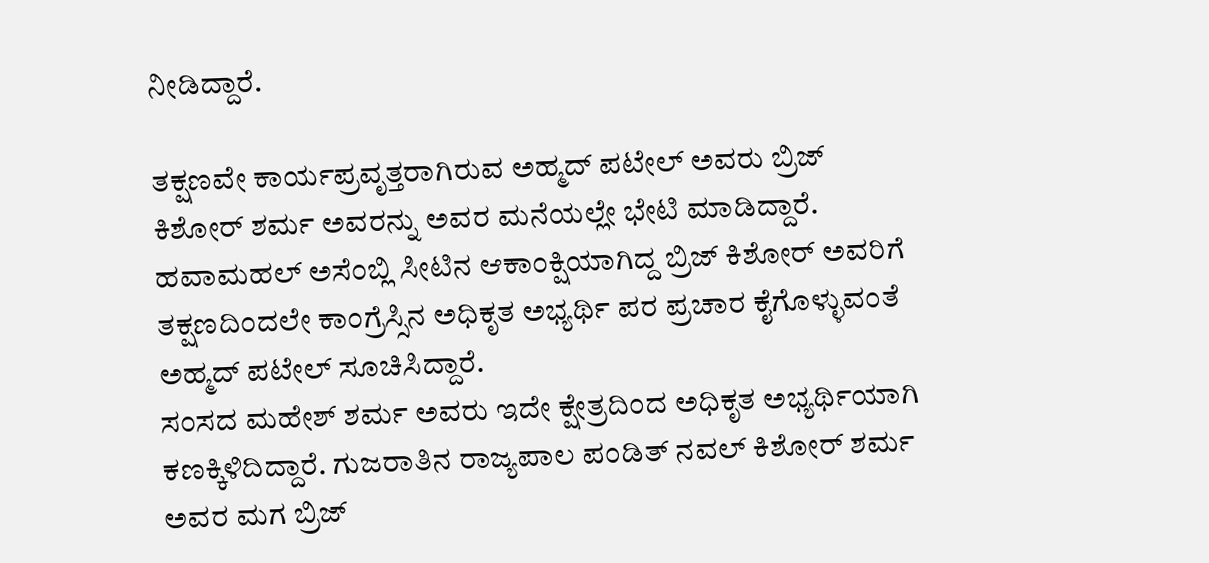ನೀಡಿದ್ದಾರೆ.

ತಕ್ಷಣವೇ ಕಾರ್ಯಪ್ರವೃತ್ತರಾಗಿರುವ ಅಹ್ಮದ್ ಪಟೇಲ್ ಅವರು ಬ್ರಿಜ್ ಕಿಶೋರ್ ಶರ್ಮ ಅವರನ್ನು ಅವರ ಮನೆಯಲ್ಲೇ ಭೇಟಿ ಮಾಡಿದ್ದಾರೆ. ಹವಾಮಹಲ್ ಅಸೆಂಬ್ಲಿ ಸೀಟಿನ ಆಕಾಂಕ್ಷಿಯಾಗಿದ್ದ ಬ್ರಿಜ್ ಕಿಶೋರ್ ಅವರಿಗೆ ತಕ್ಷಣದಿಂದಲೇ ಕಾಂಗ್ರೆಸ್ಸಿನ ಅಧಿಕೃತ ಅಭ್ಯರ್ಥಿ ಪರ ಪ್ರಚಾರ ಕೈಗೊಳ್ಳುವಂತೆ ಅಹ್ಮದ್ ಪಟೇಲ್ ಸೂಚಿಸಿದ್ದಾರೆ.
ಸಂಸದ ಮಹೇಶ್ ಶರ್ಮ ಅವರು ಇದೇ ಕ್ಷೇತ್ರದಿಂದ ಅಧಿಕೃತ ಅಭ್ಯರ್ಥಿಯಾಗಿ ಕಣಕ್ಕಿಳಿದಿದ್ದಾರೆ. ಗುಜರಾತಿನ ರಾಜ್ಯಪಾಲ ಪಂಡಿತ್ ನವಲ್ ಕಿಶೋರ್ ಶರ್ಮ ಅವರ ಮಗ ಬ್ರಿಜ್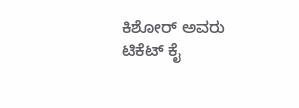ಕಿಶೋರ್ ಅವರು ಟಿಕೆಟ್ ಕೈ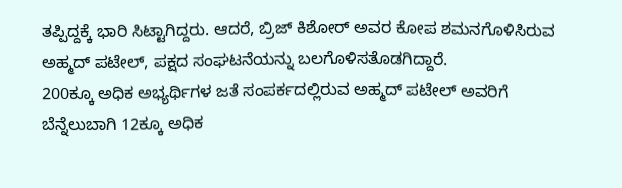ತಪ್ಪಿದ್ದಕ್ಕೆ ಭಾರಿ ಸಿಟ್ಟಾಗಿದ್ದರು. ಆದರೆ, ಬ್ರಿಜ್ ಕಿಶೋರ್ ಅವರ ಕೋಪ ಶಮನಗೊಳಿಸಿರುವ ಅಹ್ಮದ್ ಪಟೇಲ್, ಪಕ್ಷದ ಸಂಘಟನೆಯನ್ನು ಬಲಗೊಳಿಸತೊಡಗಿದ್ದಾರೆ.
200ಕ್ಕೂ ಅಧಿಕ ಅಭ್ಯರ್ಥಿಗಳ ಜತೆ ಸಂಪರ್ಕದಲ್ಲಿರುವ ಅಹ್ಮದ್ ಪಟೇಲ್ ಅವರಿಗೆ ಬೆನ್ನೆಲುಬಾಗಿ 12ಕ್ಕೂ ಅಧಿಕ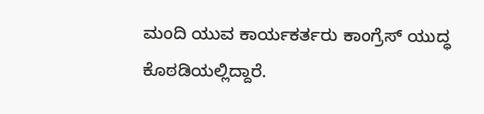ಮಂದಿ ಯುವ ಕಾರ್ಯಕರ್ತರು ಕಾಂಗ್ರೆಸ್ ಯುದ್ಧ ಕೊಠಡಿಯಲ್ಲಿದ್ದಾರೆ.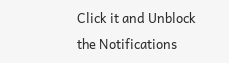Click it and Unblock the Notifications